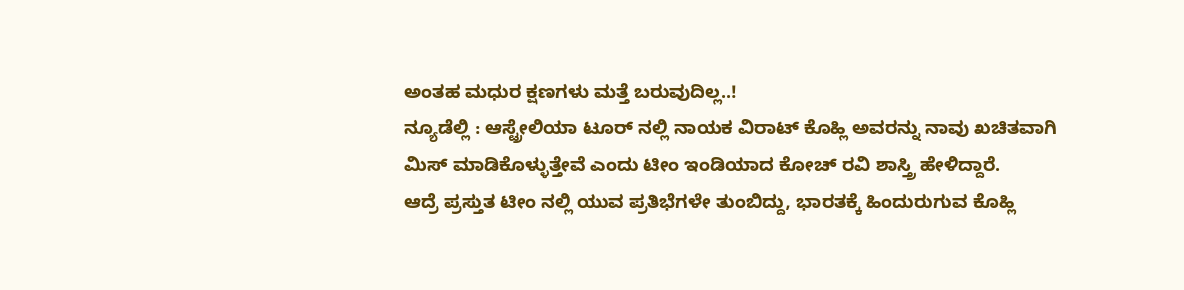ಅಂತಹ ಮಧುರ ಕ್ಷಣಗಳು ಮತ್ತೆ ಬರುವುದಿಲ್ಲ..!
ನ್ಯೂಡೆಲ್ಲಿ : ಆಸ್ಟ್ರೇಲಿಯಾ ಟೂರ್ ನಲ್ಲಿ ನಾಯಕ ವಿರಾಟ್ ಕೊಹ್ಲಿ ಅವರನ್ನು ನಾವು ಖಚಿತವಾಗಿ ಮಿಸ್ ಮಾಡಿಕೊಳ್ಳುತ್ತೇವೆ ಎಂದು ಟೀಂ ಇಂಡಿಯಾದ ಕೋಚ್ ರವಿ ಶಾಸ್ತ್ರಿ ಹೇಳಿದ್ದಾರೆ.
ಆದ್ರೆ ಪ್ರಸ್ತುತ ಟೀಂ ನಲ್ಲಿ ಯುವ ಪ್ರತಿಭೆಗಳೇ ತುಂಬಿದ್ದು, ಭಾರತಕ್ಕೆ ಹಿಂದುರುಗುವ ಕೊಹ್ಲಿ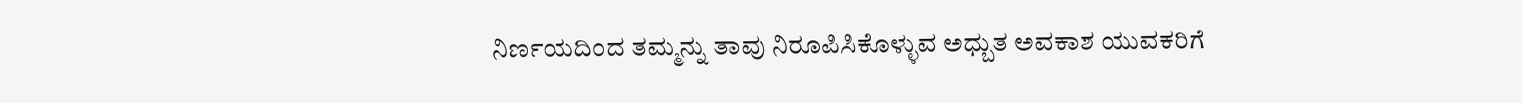ನಿರ್ಣಯದಿಂದ ತಮ್ಮನ್ನು ತಾವು ನಿರೂಪಿಸಿಕೊಳ್ಳುವ ಅಧ್ಬುತ ಅವಕಾಶ ಯುವಕರಿಗೆ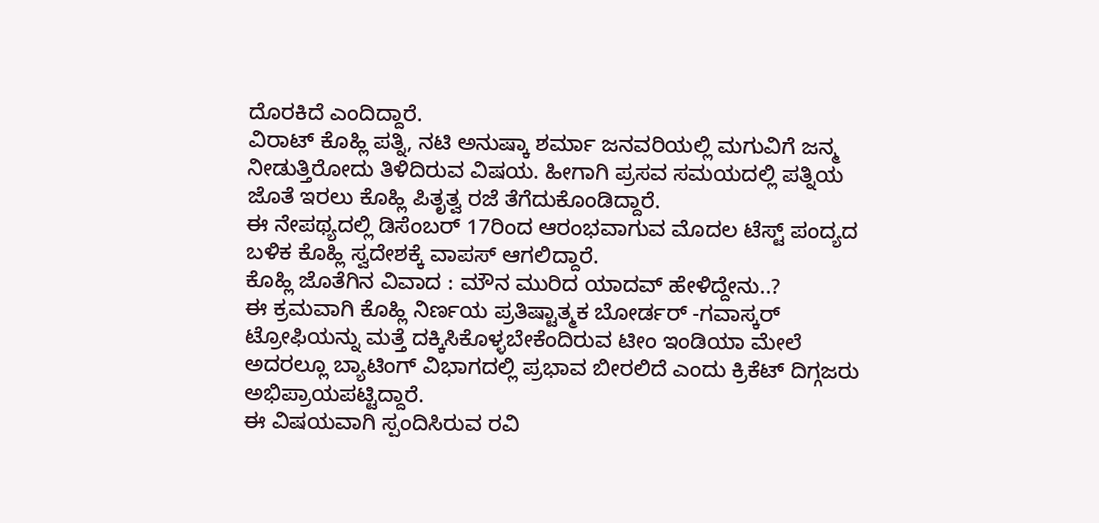ದೊರಕಿದೆ ಎಂದಿದ್ದಾರೆ.
ವಿರಾಟ್ ಕೊಹ್ಲಿ ಪತ್ನಿ, ನಟಿ ಅನುಷ್ಕಾ ಶರ್ಮಾ ಜನವರಿಯಲ್ಲಿ ಮಗುವಿಗೆ ಜನ್ಮ ನೀಡುತ್ತಿರೋದು ತಿಳಿದಿರುವ ವಿಷಯ. ಹೀಗಾಗಿ ಪ್ರಸವ ಸಮಯದಲ್ಲಿ ಪತ್ನಿಯ ಜೊತೆ ಇರಲು ಕೊಹ್ಲಿ ಪಿತೃತ್ವ ರಜೆ ತೆಗೆದುಕೊಂಡಿದ್ದಾರೆ.
ಈ ನೇಪಥ್ಯದಲ್ಲಿ ಡಿಸೆಂಬರ್ 17ರಿಂದ ಆರಂಭವಾಗುವ ಮೊದಲ ಟೆಸ್ಟ್ ಪಂದ್ಯದ ಬಳಿಕ ಕೊಹ್ಲಿ ಸ್ವದೇಶಕ್ಕೆ ವಾಪಸ್ ಆಗಲಿದ್ದಾರೆ.
ಕೊಹ್ಲಿ ಜೊತೆಗಿನ ವಿವಾದ : ಮೌನ ಮುರಿದ ಯಾದವ್ ಹೇಳಿದ್ದೇನು..?
ಈ ಕ್ರಮವಾಗಿ ಕೊಹ್ಲಿ ನಿರ್ಣಯ ಪ್ರತಿಷ್ಟಾತ್ಮಕ ಬೋರ್ಡರ್ -ಗವಾಸ್ಕರ್ ಟ್ರೋಫಿಯನ್ನು ಮತ್ತೆ ದಕ್ಕಿಸಿಕೊಳ್ಳಬೇಕೆಂದಿರುವ ಟೀಂ ಇಂಡಿಯಾ ಮೇಲೆ ಅದರಲ್ಲೂ ಬ್ಯಾಟಿಂಗ್ ವಿಭಾಗದಲ್ಲಿ ಪ್ರಭಾವ ಬೀರಲಿದೆ ಎಂದು ಕ್ರಿಕೆಟ್ ದಿಗ್ಗಜರು ಅಭಿಪ್ರಾಯಪಟ್ಟಿದ್ದಾರೆ.
ಈ ವಿಷಯವಾಗಿ ಸ್ಪಂದಿಸಿರುವ ರವಿ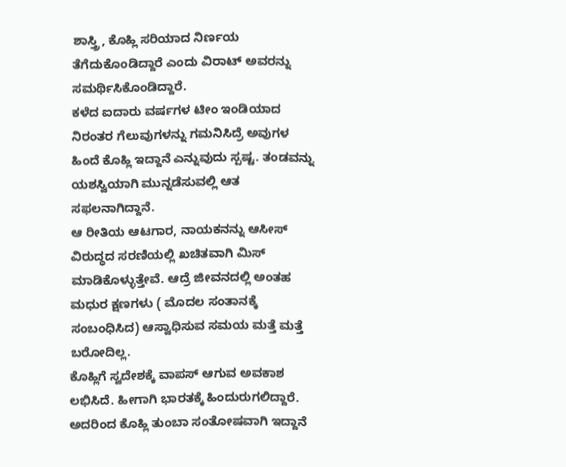ಶಾಸ್ತ್ರಿ, ಕೊಹ್ಲಿ ಸರಿಯಾದ ನಿರ್ಣಯ ತೆಗೆದುಕೊಂಡಿದ್ದಾರೆ ಎಂದು ವಿರಾಟ್ ಅವರನ್ನು ಸಮರ್ಥಿಸಿಕೊಂಡಿದ್ದಾರೆ.
ಕಳೆದ ಐದಾರು ವರ್ಷಗಳ ಟೀಂ ಇಂಡಿಯಾದ ನಿರಂತರ ಗೆಲುವುಗಳನ್ನು ಗಮನಿಸಿದ್ರೆ ಅವುಗಳ ಹಿಂದೆ ಕೊಹ್ಲಿ ಇದ್ದಾನೆ ಎನ್ನುವುದು ಸ್ಪಷ್ಟ. ತಂಡವನ್ನು ಯಶಸ್ವಿಯಾಗಿ ಮುನ್ನಡೆಸುವಲ್ಲಿ ಆತ ಸಫಲನಾಗಿದ್ದಾನೆ.
ಆ ರೀತಿಯ ಆಟಗಾರ, ನಾಯಕನನ್ನು ಆಸೀಸ್ ವಿರುದ್ಧದ ಸರಣಿಯಲ್ಲಿ ಖಚಿತವಾಗಿ ಮಿಸ್ ಮಾಡಿಕೊಳ್ಳುತ್ತೇವೆ. ಆದ್ರೆ ಜೀವನದಲ್ಲಿ ಅಂತಹ ಮಧುರ ಕ್ಷಣಗಳು ( ಮೊದಲ ಸಂತಾನಕ್ಕೆ ಸಂಬಂಧಿಸಿದ) ಆಸ್ವಾಧಿಸುವ ಸಮಯ ಮತ್ತೆ ಮತ್ತೆ ಬರೋದಿಲ್ಲ.
ಕೊಹ್ಲಿಗೆ ಸ್ವದೇಶಕ್ಕೆ ವಾಪಸ್ ಆಗುವ ಅವಕಾಶ ಲಭಿಸಿದೆ. ಹೀಗಾಗಿ ಭಾರತಕ್ಕೆ ಹಿಂದುರುಗಲಿದ್ದಾರೆ. ಅದರಿಂದ ಕೊಹ್ಲಿ ತುಂಬಾ ಸಂತೋಷವಾಗಿ ಇದ್ದಾನೆ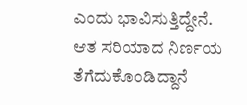ಎಂದು ಭಾವಿಸುತ್ತಿದ್ದೇನೆ. ಆತ ಸರಿಯಾದ ನಿರ್ಣಯ ತೆಗೆದುಕೊಂಡಿದ್ದಾನೆ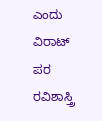ಎಂದು ವಿರಾಟ್ ಪರ ರವಿಶಾಸ್ತ್ರಿ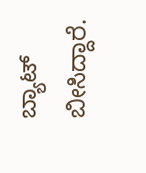ಬ್ಯಾಟ್ ಬೀಸಿದ್ದಾರೆ.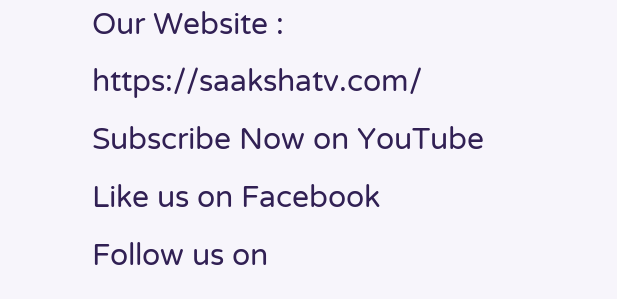Our Website : https://saakshatv.com/
Subscribe Now on YouTube
Like us on Facebook
Follow us on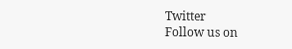Twitter
Follow us on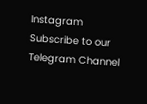Instagram
Subscribe to our Telegram Channel